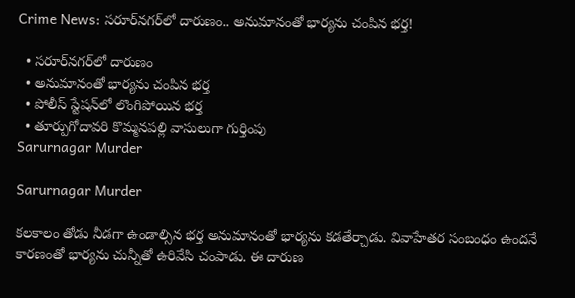Crime News: సరూర్‌నగర్‌లో దారుణం.. అనుమానంతో భార్యను చంపిన భర్త!

  • సరూర్‌నగర్‌లో దారుణం
  • అనుమానంతో భార్యను చంపిన భర్త
  • పోలీస్ స్టేషన్‌లో లొంగిపోయిన భర్త
  • తూర్పుగోదావరి కొమ్మనపల్లి వాసులుగా గుర్తింపు
Sarurnagar Murder

Sarurnagar Murder

కలకాలం తోడు నీడగా ఉండాల్సిన భర్త అనుమానంతో భార్యను కడతేర్చాడు. వివాహేతర సంబంధం ఉందనే కారణంతో భార్యను చున్నీతో ఉరివేసి చంపాడు. ఈ దారుణ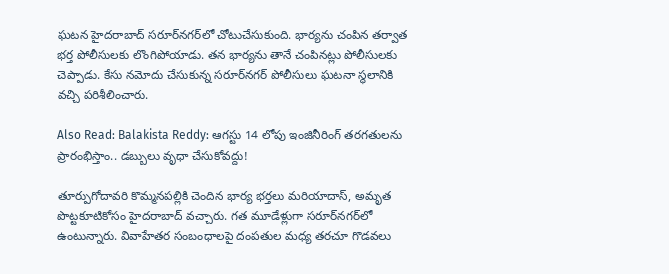ఘటన హైదరాబాద్‌ సరూర్‌నగర్‌లో చోటుచేసుకుంది. భార్యను చంపిన తర్వాత భర్త పోలీసులకు లొంగిపోయాడు. తన భార్యను తానే చంపినట్లు పోలీసులకు చెప్పాడు. కేసు నమోదు చేసుకున్న సరూర్‌నగర్‌ పోలీసులు ఘటనా స్థలానికి వచ్చి పరిశీలించారు.

Also Read: Balakista Reddy: ఆగస్టు 14 లోపు ఇంజినీరింగ్‌ తరగతులను ప్రారంభిస్తాం.. డబ్బులు వృధా చేసుకోవద్దు!

తూర్పుగోదావరి కొమ్మనపల్లికి చెందిన భార్య భర్తలు మరియాదాస్‌, అమృత పొట్టకూటికోసం హైదరాబాద్‌ వచ్చారు. గత మూడేళ్లుగా సరూర్‌నగర్‌లో ఉంటున్నారు. వివాహేతర సంబంధాలపై దంపతుల మధ్య తరచూ గొడవలు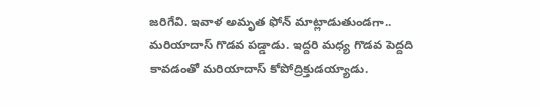జరిగేవి. ఇవాళ అమృత ఫోన్ మాట్లాడుతుండగా.. మరియాదాస్‌ గొడవ పడ్డాడు. ఇద్దరి మధ్య గొడవ పెద్దది కావడంతో మరియాదాస్‌ కోపోద్రిక్తుడయ్యాడు.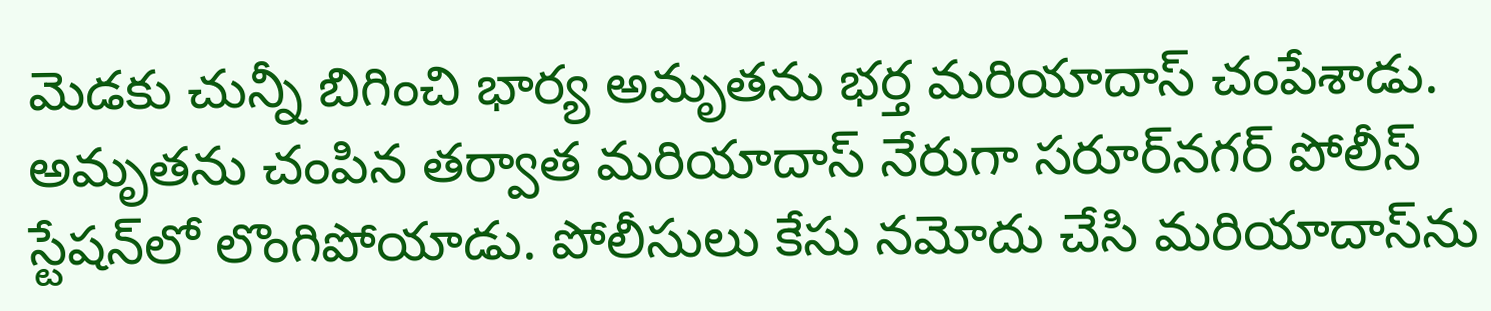మెడకు చున్నీ బిగించి భార్య అమృతను భర్త మరియాదాస్‌ చంపేశాడు. అమృతను చంపిన తర్వాత మరియాదాస్‌ నేరుగా సరూర్‌నగర్‌ పోలీస్ స్టేషన్‌లో లొంగిపోయాడు. పోలీసులు కేసు నమోదు చేసి మరియాదాస్‌ను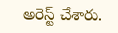అరెస్ట్ చేశారు.